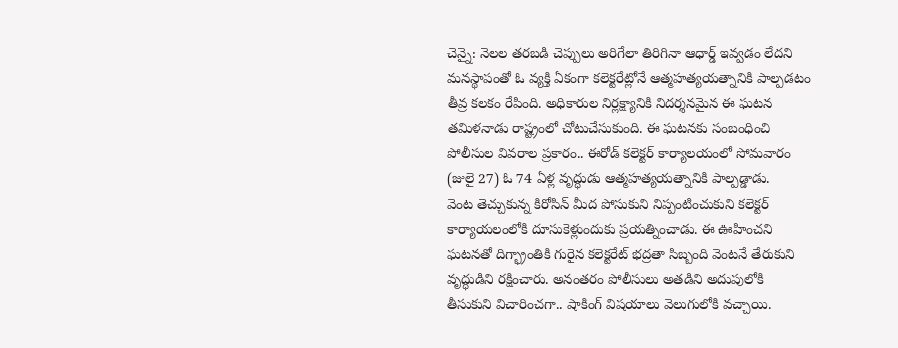చెన్నై: నెలల తరబడి చెప్పులు అరిగేలా తిరిగినా ఆధార్డ్ ఇవ్వడం లేదని మనస్థాపంతో ఓ వ్యక్తి ఏకంగా కలెక్టరేట్లోనే ఆత్మహత్యయత్నానికి పాల్పడటం తీవ్ర కలకం రేపింది. అధికారుల నిర్లక్ష్యానికి నిదర్శనమైన ఈ ఘటన తమిళనాడు రాష్ట్రంలో చోటుచేసుకుంది. ఈ ఘటనకు సంబంధించి పోలీసుల వివరాల ప్రకారం.. ఈరోడ్ కలెక్టర్ కార్యాలయంలో సోమవారం (జులై 27) ఓ 74 ఏళ్ల వృద్ధుడు ఆత్మహత్యయత్నానికి పాల్పడ్డాడు.
వెంట తెచ్చుకున్న కిరోసిన్ మీద పోసుకుని నిప్పంటించుకుని కలెక్టర్ కార్యాయలంలోకి దూసుకెళ్లుందుకు ప్రయత్నించాడు. ఈ ఊహించని ఘటనతో దిగ్భ్రాంతికి గురైన కలెక్టరేట్ భద్రతా సిబ్బంది వెంటనే తేరుకుని వృద్ధుడిని రక్షించారు. అనంతరం పోలీసులు అతడిని అదుపులోకి తీసుకుని విచారించగా.. షాకింగ్ విషయాలు వెలుగులోకి వచ్చాయి.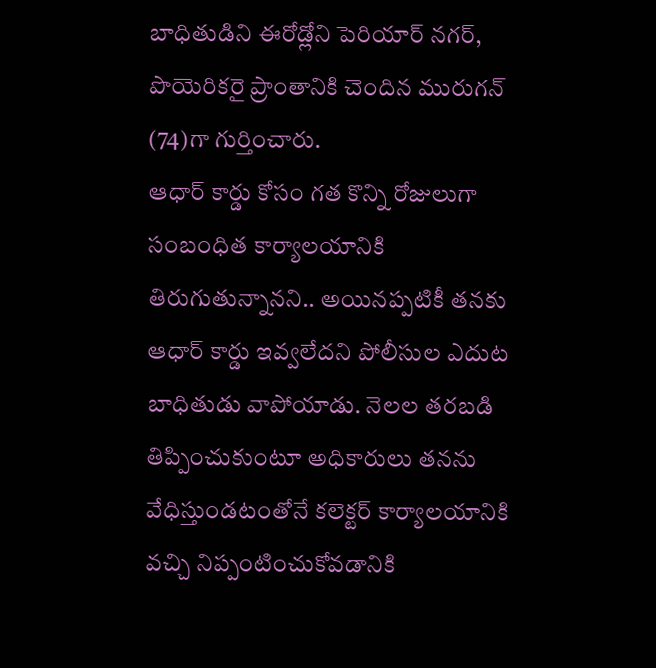బాధితుడిని ఈరోడ్లోని పెరియార్ నగర్, పొయెరికరై ప్రాంతానికి చెందిన మురుగన్ (74)గా గుర్తించారు.
ఆధార్ కార్డు కోసం గత కొన్ని రోజులుగా సంబంధిత కార్యాలయానికి తిరుగుతున్నానని.. అయినప్పటికీ తనకు ఆధార్ కార్డు ఇవ్వలేదని పోలీసుల ఎదుట బాధితుడు వాపోయాడు. నెలల తరబడి తిప్పించుకుంటూ అధికారులు తనను వేధిస్తుండటంతోనే కలెక్టర్ కార్యాలయానికి వచ్చి నిప్పంటించుకోవడానికి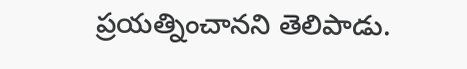ప్రయత్నించానని తెలిపాడు.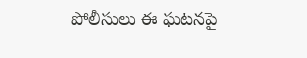పోలీసులు ఈ ఘటనపై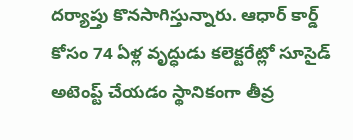దర్యాప్తు కొనసాగిస్తున్నారు. ఆధార్ కార్డ్ కోసం 74 ఏళ్ల వృద్ధుడు కలెక్టరేట్లో సూసైడ్ అటెంప్ట్ చేయడం స్థానికంగా తీవ్ర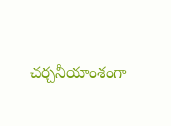చర్చనీయాంశంగా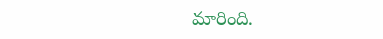మారింది.